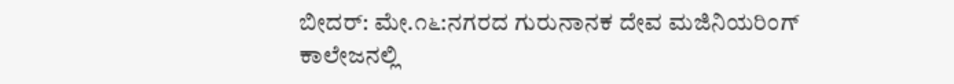ಬೀದರ್: ಮೇ.೧೬:ನಗರದ ಗುರುನಾನಕ ದೇವ ಮಜಿನಿಯರಿಂಗ್ ಕಾಲೇಜನಲ್ಲಿ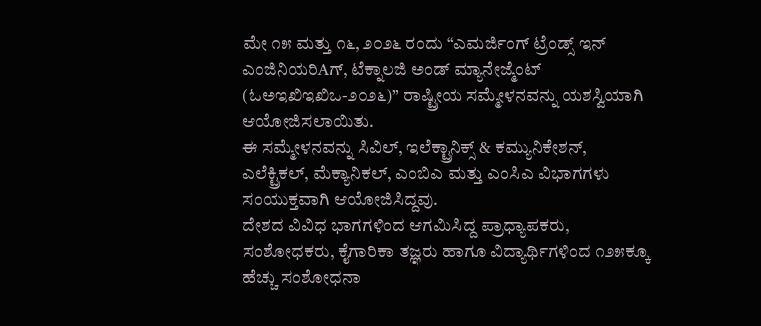ಮೇ ೧೫ ಮತ್ತು ೧೬, ೨೦೨೬ ರಂದು “ಎಮರ್ಜಿಂಗ್ ಟ್ರೆಂಡ್ಸ್ ಇನ್ ಎಂಜಿನಿಯರಿAಗ್, ಟೆಕ್ನಾಲಜಿ ಅಂಡ್ ಮ್ಯಾನೇಜ್ಮೆಂಟ್ (ಓಅಇಖಿಇಖಿಒ-೨೦೨೬)” ರಾಷ್ಟ್ರೀಯ ಸಮ್ಮೇಳನವನ್ನು ಯಶಸ್ವಿಯಾಗಿ ಆಯೋಜಿಸಲಾಯಿತು.
ಈ ಸಮ್ಮೇಳನವನ್ನು ಸಿವಿಲ್, ಇಲೆಕ್ಟ್ರಾನಿಕ್ಸ್ & ಕಮ್ಯುನಿಕೇಶನ್, ಎಲೆಕ್ಟ್ರಿಕಲ್, ಮೆಕ್ಯಾನಿಕಲ್, ಎಂಬಿಎ ಮತ್ತು ಎಂಸಿಎ ವಿಭಾಗಗಳು ಸಂಯುಕ್ತವಾಗಿ ಆಯೋಜಿಸಿದ್ದವು.
ದೇಶದ ವಿವಿಧ ಭಾಗಗಳಿಂದ ಆಗಮಿಸಿದ್ದ ಪ್ರಾಧ್ಯಾಪಕರು, ಸಂಶೋಧಕರು, ಕೈಗಾರಿಕಾ ತಜ್ಞರು ಹಾಗೂ ವಿದ್ಯಾರ್ಥಿಗಳಿಂದ ೧೨೫ಕ್ಕೂ ಹೆಚ್ಚು ಸಂಶೋಧನಾ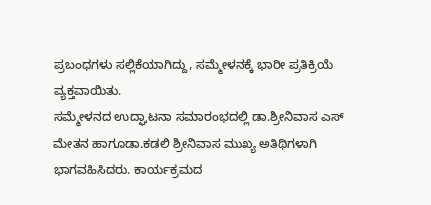ಪ್ರಬಂಧಗಳು ಸಲ್ಲಿಕೆಯಾಗಿದ್ದು, ಸಮ್ಮೇಳನಕ್ಕೆ ಭಾರೀ ಪ್ರತಿಕ್ರಿಯೆ ವ್ಯಕ್ತವಾಯಿತು.
ಸಮ್ಮೇಳನದ ಉದ್ಘಾಟನಾ ಸಮಾರಂಭದಲ್ಲಿ ಡಾ.ಶ್ರೀನಿವಾಸ ಎಸ್ ಮೇತನ ಹಾಗೂಡಾ.ಕಡಲಿ ಶ್ರೀನಿವಾಸ ಮುಖ್ಯ ಅತಿಥಿಗಳಾಗಿ ಭಾಗವಹಿಸಿದರು. ಕಾರ್ಯಕ್ರಮದ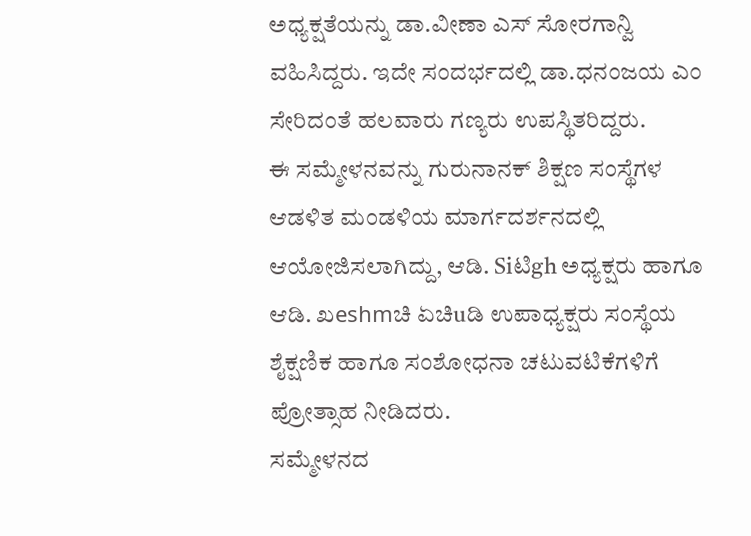ಅಧ್ಯಕ್ಷತೆಯನ್ನು ಡಾ.ವೀಣಾ ಎಸ್ ಸೋರಗಾನ್ವಿ ವಹಿಸಿದ್ದರು. ಇದೇ ಸಂದರ್ಭದಲ್ಲಿ ಡಾ.ಧನಂಜಯ ಎಂ ಸೇರಿದಂತೆ ಹಲವಾರು ಗಣ್ಯರು ಉಪಸ್ಥಿತರಿದ್ದರು.
ಈ ಸಮ್ಮೇಳನವನ್ನು ಗುರುನಾನಕ್ ಶಿಕ್ಷಣ ಸಂಸ್ಥೆಗಳ ಆಡಳಿತ ಮಂಡಳಿಯ ಮಾರ್ಗದರ್ಶನದಲ್ಲಿ ಆಯೋಜಿಸಲಾಗಿದ್ದು, ಆಡಿ. Siಟಿgh ಅಧ್ಯಕ್ಷರು ಹಾಗೂ ಆಡಿ. ಖeshmಚಿ ಏಚಿuಡಿ ಉಪಾಧ್ಯಕ್ಷರು ಸಂಸ್ಥೆಯ ಶೈಕ್ಷಣಿಕ ಹಾಗೂ ಸಂಶೋಧನಾ ಚಟುವಟಿಕೆಗಳಿಗೆ ಪ್ರೋತ್ಸಾಹ ನೀಡಿದರು.
ಸಮ್ಮೇಳನದ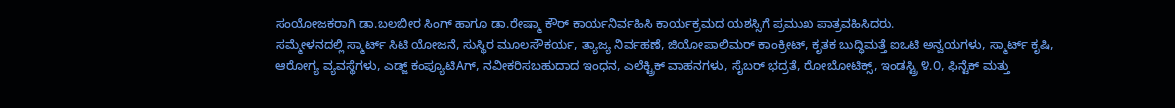ಸಂಯೋಜಕರಾಗಿ ಡಾ.ಬಲಬೀರ ಸಿಂಗ್ ಹಾಗೂ ಡಾ.ರೇಷ್ಮಾ ಕೌರ್ ಕಾರ್ಯನಿರ್ವಹಿಸಿ ಕಾರ್ಯಕ್ರಮದ ಯಶಸ್ಸಿಗೆ ಪ್ರಮುಖ ಪಾತ್ರವಹಿಸಿದರು.
ಸಮ್ಮೇಳನದಲ್ಲಿ ಸ್ಮಾರ್ಟ್ ಸಿಟಿ ಯೋಜನೆ, ಸುಸ್ಥಿರ ಮೂಲಸೌಕರ್ಯ, ತ್ಯಾಜ್ಯ ನಿರ್ವಹಣೆ, ಜಿಯೋಪಾಲಿಮರ್ ಕಾಂಕ್ರೀಟ್, ಕೃತಕ ಬುದ್ಧಿಮತ್ತೆ ಐಒಟಿ ಅನ್ವಯಗಳು, ಸ್ಮಾರ್ಟ್ ಕೃಷಿ, ಆರೋಗ್ಯ ವ್ಯವಸ್ಥೆಗಳು, ಎಡ್ಜ್ ಕಂಪ್ಯೂಟಿAಗ್, ನವೀಕರಿಸಬಹುದಾದ ಇಂಧನ, ಎಲೆಕ್ಟ್ರಿಕ್ ವಾಹನಗಳು, ಸೈಬರ್ ಭದ್ರತೆ, ರೋಬೋಟಿಕ್ಸ್, ಇಂಡಸ್ಟ್ರಿ ೪.೦, ಫಿನ್ಟೆಕ್ ಮತ್ತು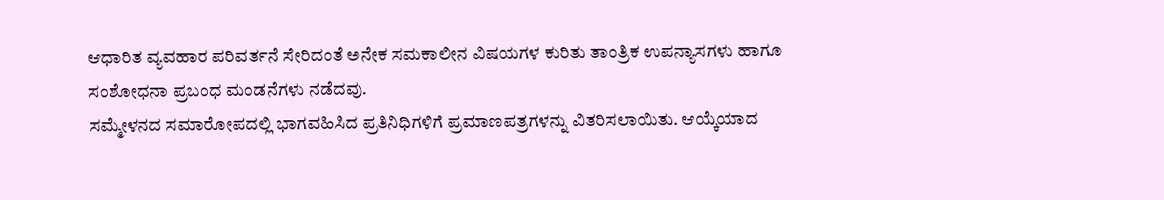ಆಧಾರಿತ ವ್ಯವಹಾರ ಪರಿವರ್ತನೆ ಸೇರಿದಂತೆ ಅನೇಕ ಸಮಕಾಲೀನ ವಿಷಯಗಳ ಕುರಿತು ತಾಂತ್ರಿಕ ಉಪನ್ಯಾಸಗಳು ಹಾಗೂ ಸಂಶೋಧನಾ ಪ್ರಬಂಧ ಮಂಡನೆಗಳು ನಡೆದವು.
ಸಮ್ಮೇಳನದ ಸಮಾರೋಪದಲ್ಲಿ ಭಾಗವಹಿಸಿದ ಪ್ರತಿನಿಧಿಗಳಿಗೆ ಪ್ರಮಾಣಪತ್ರಗಳನ್ನು ವಿತರಿಸಲಾಯಿತು. ಆಯ್ಕೆಯಾದ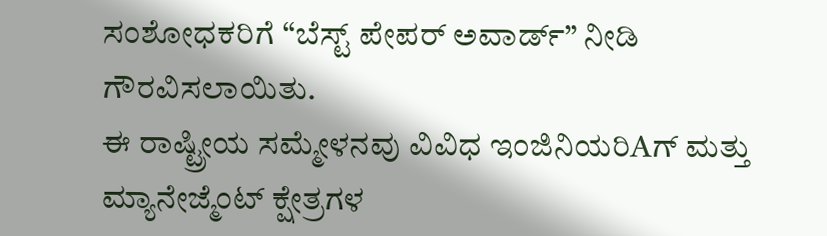ಸಂಶೋಧಕರಿಗೆ “ಬೆಸ್ಟ್ ಪೇಪರ್ ಅವಾರ್ಡ್” ನೀಡಿ ಗೌರವಿಸಲಾಯಿತು.
ಈ ರಾಷ್ಟ್ರೀಯ ಸಮ್ಮೇಳನವು ವಿವಿಧ ಇಂಜಿನಿಯರಿAಗ್ ಮತ್ತು ಮ್ಯಾನೇಜ್ಮೆಂಟ್ ಕ್ಷೇತ್ರಗಳ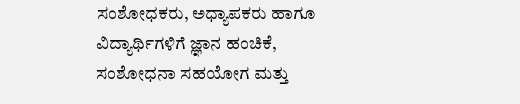ಸಂಶೋಧಕರು, ಅಧ್ಯಾಪಕರು ಹಾಗೂ ವಿದ್ಯಾರ್ಥಿಗಳಿಗೆ ಜ್ಞಾನ ಹಂಚಿಕೆ, ಸಂಶೋಧನಾ ಸಹಯೋಗ ಮತ್ತು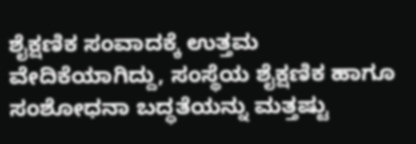ಶೈಕ್ಷಣಿಕ ಸಂವಾದಕ್ಕೆ ಉತ್ತಮ ವೇದಿಕೆಯಾಗಿದ್ದು, ಸಂಸ್ಥೆಯ ಶೈಕ್ಷಣಿಕ ಹಾಗೂ ಸಂಶೋಧನಾ ಬದ್ಧತೆಯನ್ನು ಮತ್ತಷ್ಟು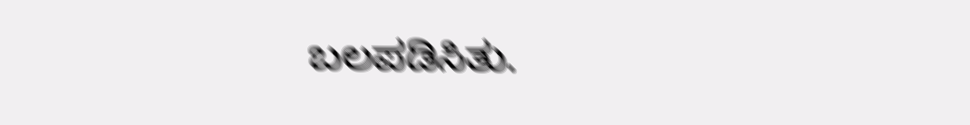ಬಲಪಡಿಸಿತು.